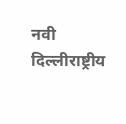नवी दिल्लीराष्ट्रीय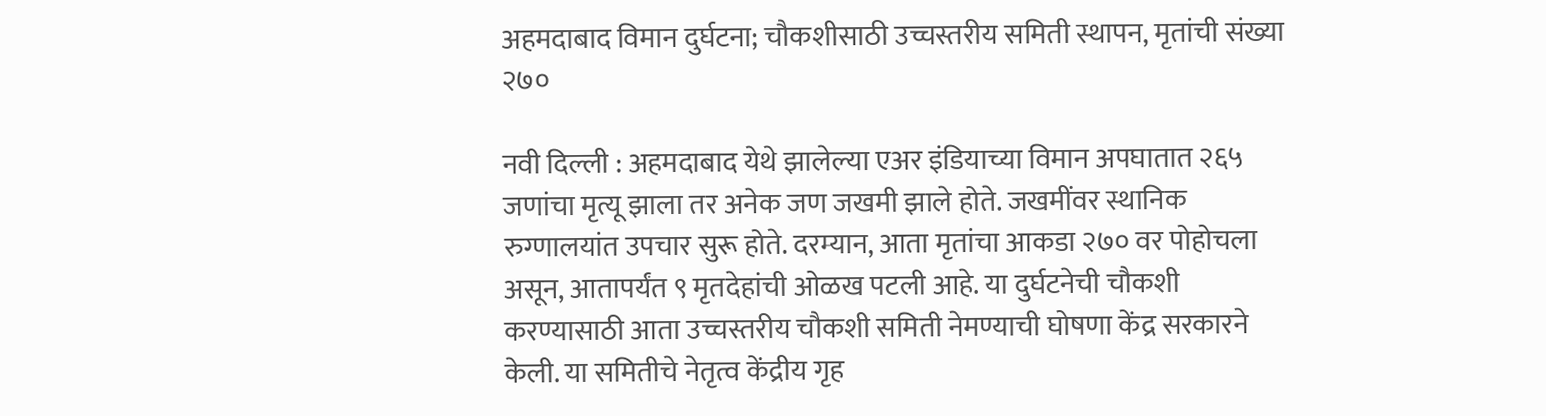अहमदाबाद विमान दुर्घटना; चौकशीसाठी उच्चस्तरीय समिती स्थापन, मृतांची संख्या २७०

नवी दिल्ली : अहमदाबाद येथे झालेल्या एअर इंडियाच्या विमान अपघातात २६५ जणांचा मृत्यू झाला तर अनेक जण जखमी झाले होते. जखमींवर स्थानिक रुग्णालयांत उपचार सुरू होते. दरम्यान, आता मृतांचा आकडा २७० वर पोहोचला असून, आतापर्यंत ९ मृतदेहांची ओळख पटली आहे. या दुर्घटनेची चौकशी करण्यासाठी आता उच्चस्तरीय चौकशी समिती नेमण्याची घोषणा केंद्र सरकारने केली. या समितीचे नेतृत्व केंद्रीय गृह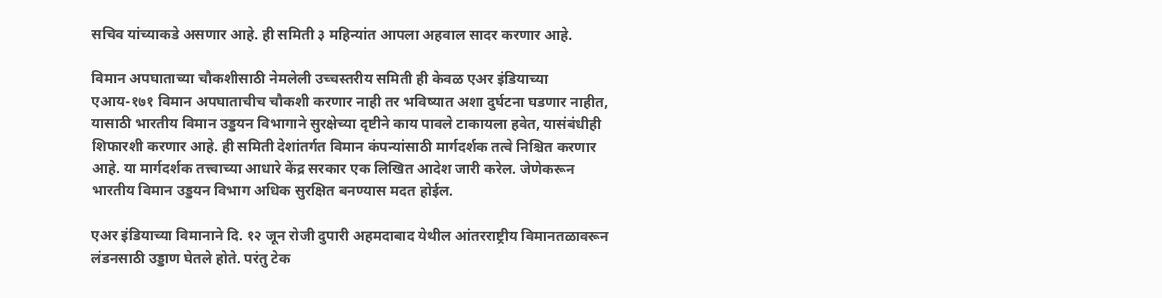सचिव यांच्याकडे असणार आहे. ही समिती ३ महिन्यांत आपला अहवाल सादर करणार आहे.

विमान अपघाताच्या चौकशीसाठी नेमलेली उच्चस्तरीय समिती ही केवळ एअर इंडियाच्या एआय-१७१ विमान अपघाताचीच चौकशी करणार नाही तर भविष्यात अशा दुर्घटना घडणार नाहीत, यासाठी भारतीय विमान उड्डयन विभागाने सुरक्षेच्या दृष्टीने काय पावले टाकायला हवेत, यासंबंधीही शिफारशी करणार आहे. ही समिती देशांतर्गत विमान कंपन्यांसाठी मार्गदर्शक तत्वे निश्चित करणार आहे. या मार्गदर्शक तत्त्वाच्या आधारे केंद्र सरकार एक लिखित आदेश जारी करेल. जेणेकरून भारतीय विमान उड्डयन विभाग अधिक सुरक्षित बनण्यास मदत होईल.

एअर इंडियाच्या विमानाने दि. १२ जून रोजी दुपारी अहमदाबाद येथील आंतरराष्ट्रीय विमानतळावरून लंडनसाठी उड्डाण घेतले होते. परंतु टेक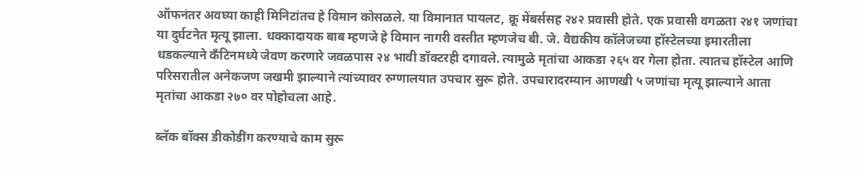ऑफनंतर अवघ्या काही मिनिटांतच हे विमान कोसळले. या विमानात पायलट, क्रू मेंबर्ससह २४२ प्रवासी होते. एक प्रवासी वगळता २४१ जणांचा या दुर्घटनेत मृत्यू झाला. धक्कादायक बाब म्हणजे हे विमान नागरी वस्तीत म्हणजेच बी. जे. वैद्यकीय कॉलेजच्या हॉस्टेलच्या इमारतीला धडकल्याने कँटिनमध्ये जेवण करणारे जवळपास २४ भावी डॉक्टरही दगावले. त्यामुळे मृतांचा आकडा २६५ वर गेला होता. त्यातच हॉस्टेल आणि परिसरातील अनेकजण जखमी झाल्याने त्यांच्यावर रुग्णालयात उपचार सुरू होते. उपचारादरम्यान आणखी ५ जणांचा मृत्यू झाल्याने आता मृतांचा आकडा २७० वर पोहोचला आहे.

ब्लॅक बॉक्स डीकोडींग करण्याचे काम सुरू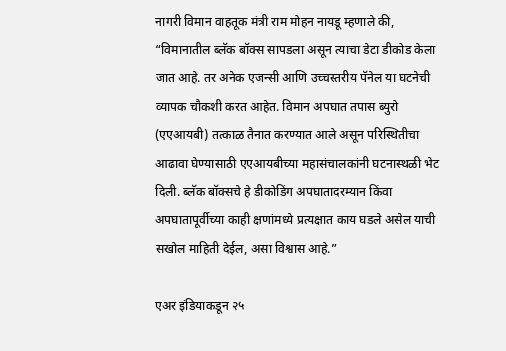नागरी विमान वाहतूक मंत्री राम मोहन नायडू म्हणाले की, “विमानातील ब्लॅक बॉक्स सापडला असून त्याचा डेटा डीकोड केला जात आहे. तर अनेक एजन्सी आणि उच्चस्तरीय पॅनेल या घटनेची व्यापक चौकशी करत आहेत. विमान अपघात तपास ब्युरो (एएआयबी) तत्काळ तैनात करण्यात आले असून परिस्थितीचा आढावा घेण्यासाठी एएआयबीच्या महासंचालकांनी घटनास्थळी भेट दिली. ब्लॅक बॉक्सचे हे डीकोडिंग अपघातादरम्यान किंवा अपघातापूर्वीच्या काही क्षणांमध्ये प्रत्यक्षात काय घडले असेल याची सखोल माहिती देईल, असा विश्वास आहे.”

एअर इंडियाकडून २५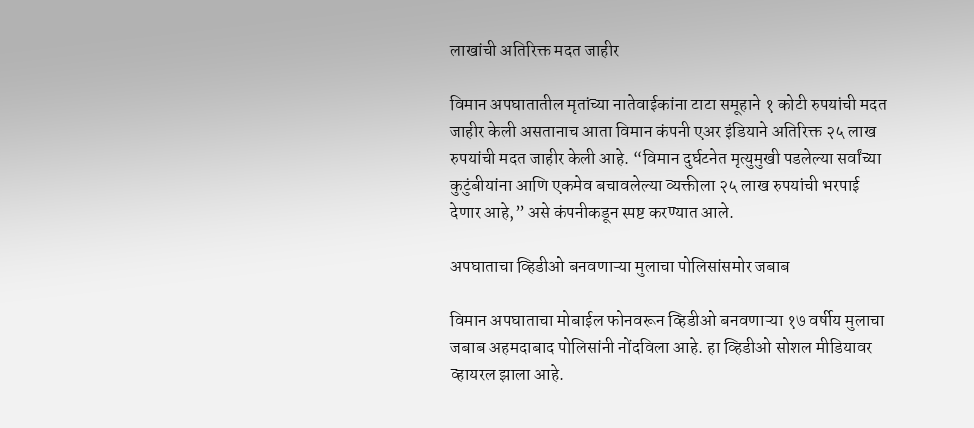लाखांची अतिरिक्त मदत जाहीर

विमान अपघातातील मृतांच्या नातेवाईकांना टाटा समूहाने १ कोटी रुपयांची मदत जाहीर केली असतानाच आता विमान कंपनी एअर इंडियाने अतिरिक्त २५ लाख रुपयांची मदत जाहीर केली आहे. “विमान दुर्घटनेत मृत्युमुखी पडलेल्या सर्वांच्या कुटुंबीयांना आणि एकमेव बचावलेल्या व्यक्तीला २५ लाख रुपयांची भरपाई देणार आहे,” असे कंपनीकडून स्पष्ट करण्यात आले.

अपघाताचा व्हिडीओ बनवणाऱ्या मुलाचा पोलिसांसमोर जबाब

विमान अपघाताचा मोबाईल फोनवरून व्हिडीओ बनवणाऱ्या १७ वर्षीय मुलाचा जबाब अहमदाबाद पोलिसांनी नोंदविला आहे. हा व्हिडीओ सोशल मीडियावर व्हायरल झाला आहे.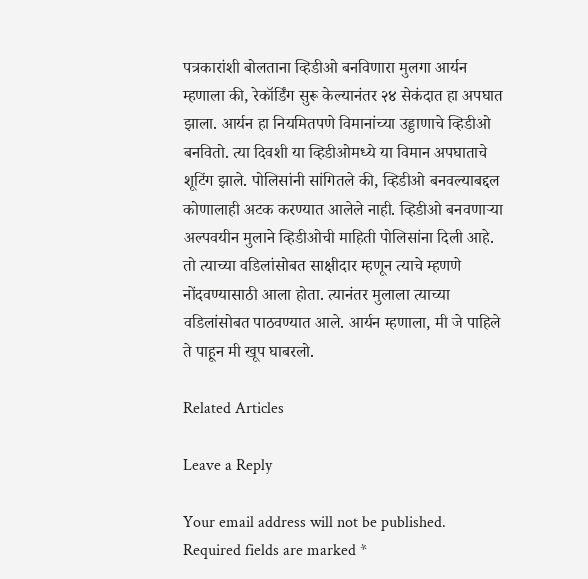पत्रकारांशी बोलताना व्हिडीओ बनविणारा मुलगा आर्यन म्हणाला की, रेकॉर्डिंग सुरू केल्यानंतर २४ सेकंदात हा अपघात झाला. आर्यन हा नियमितपणे विमानांच्या उड्डाणाचे व्हिडीओ बनवितो. त्या दिवशी या व्हिडीओमध्ये या विमान अपघाताचे शूटिंग झाले. पोलिसांनी सांगितले की, व्हिडीओ बनवल्याबद्दल कोणालाही अटक करण्यात आलेले नाही. व्हिडीओ बनवणाऱ्या अल्पवयीन मुलाने व्हिडीओची माहिती पोलिसांना दिली आहे. तो त्याच्या वडिलांसोबत साक्षीदार म्हणून त्याचे म्हणणे नोंदवण्यासाठी आला होता. त्यानंतर मुलाला त्याच्या वडिलांसोबत पाठवण्यात आले. आर्यन म्हणाला, मी जे पाहिले ते पाहून मी खूप घाबरलो.

Related Articles

Leave a Reply

Your email address will not be published. Required fields are marked *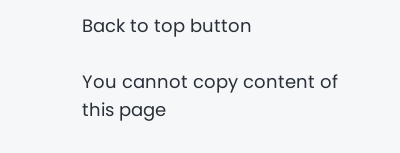Back to top button

You cannot copy content of this page